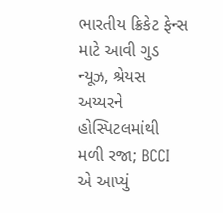ભારતીય ક્રિકેટ ફેન્સ માટે આવી ગુડ ન્યૂઝ, શ્રેયસ અય્યરને હોસ્પિટલમાંથી મળી રજા; BCCI એ આપ્યું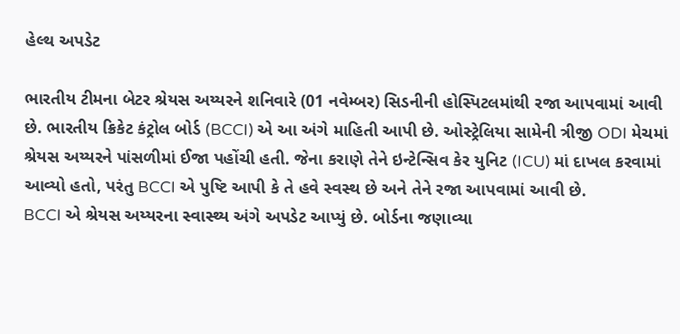હેલ્થ અપડેટ

ભારતીય ટીમના બેટર શ્રેયસ અય્યરને શનિવારે (01 નવેમ્બર) સિડનીની હોસ્પિટલમાંથી રજા આપવામાં આવી છે. ભારતીય ક્રિકેટ કંટ્રોલ બોર્ડ (BCCI) એ આ અંગે માહિતી આપી છે. ઓસ્ટ્રેલિયા સામેની ત્રીજી ODI મેચમાં શ્રેયસ અય્યરને પાંસળીમાં ઈજા પહોંચી હતી. જેના કરાણે તેને ઇન્ટેન્સિવ કેર યુનિટ (ICU) માં દાખલ કરવામાં આવ્યો હતો, પરંતુ BCCI એ પુષ્ટિ આપી કે તે હવે સ્વસ્થ છે અને તેને રજા આપવામાં આવી છે.
BCCI એ શ્રેયસ અય્યરના સ્વાસ્થ્ય અંગે અપડેટ આપ્યું છે. બોર્ડના જણાવ્યા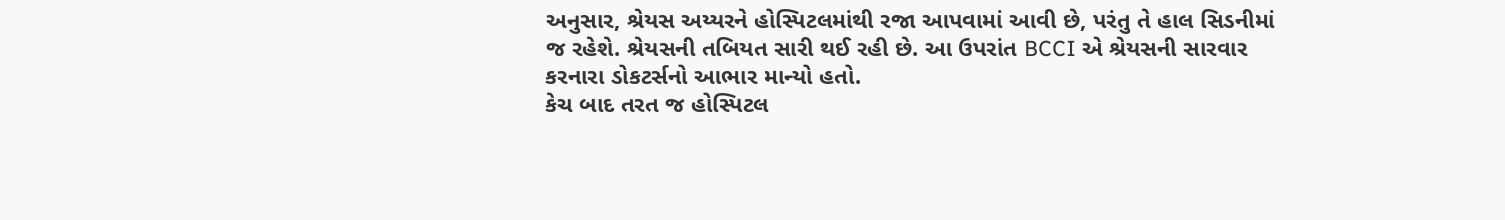અનુસાર, શ્રેયસ અય્યરને હોસ્પિટલમાંથી રજા આપવામાં આવી છે, પરંતુ તે હાલ સિડનીમાં જ રહેશે. શ્રેયસની તબિયત સારી થઈ રહી છે. આ ઉપરાંત BCCI એ શ્રેયસની સારવાર કરનારા ડોકટર્સનો આભાર માન્યો હતો.
કેચ બાદ તરત જ હોસ્પિટલ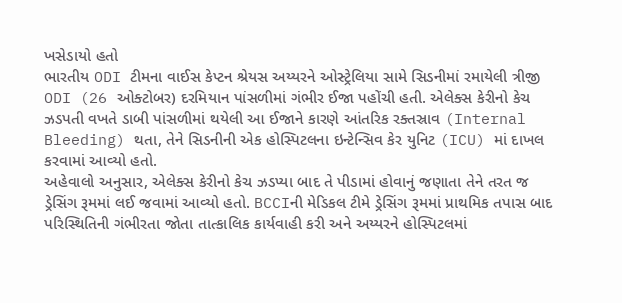ખસેડાયો હતો
ભારતીય ODI ટીમના વાઈસ કેપ્ટન શ્રેયસ અય્યરને ઓસ્ટ્રેલિયા સામે સિડનીમાં રમાયેલી ત્રીજી ODI (26 ઓક્ટોબર) દરમિયાન પાંસળીમાં ગંભીર ઈજા પહોંચી હતી. એલેક્સ કેરીનો કેચ ઝડપતી વખતે ડાબી પાંસળીમાં થયેલી આ ઈજાને કારણે આંતરિક રક્તસ્રાવ (Internal Bleeding) થતા, તેને સિડનીની એક હોસ્પિટલના ઇન્ટેન્સિવ કેર યુનિટ (ICU) માં દાખલ કરવામાં આવ્યો હતો.
અહેવાલો અનુસાર, એલેક્સ કેરીનો કેચ ઝડપ્યા બાદ તે પીડામાં હોવાનું જણાતા તેને તરત જ ડ્રેસિંગ રૂમમાં લઈ જવામાં આવ્યો હતો. BCCIની મેડિકલ ટીમે ડ્રેસિંગ રૂમમાં પ્રાથમિક તપાસ બાદ પરિસ્થિતિની ગંભીરતા જોતા તાત્કાલિક કાર્યવાહી કરી અને અય્યરને હોસ્પિટલમાં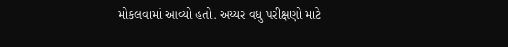મોકલવામાં આવ્યો હતો. અય્યર વધુ પરીક્ષણો માટે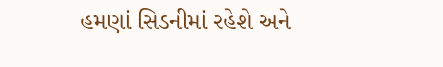હમણાં સિડનીમાં રહેશે અને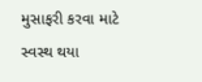મુસાફરી કરવા માટે સ્વસ્થ થયા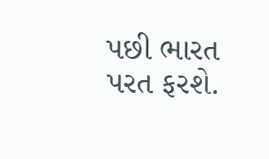પછી ભારત પરત ફરશે.